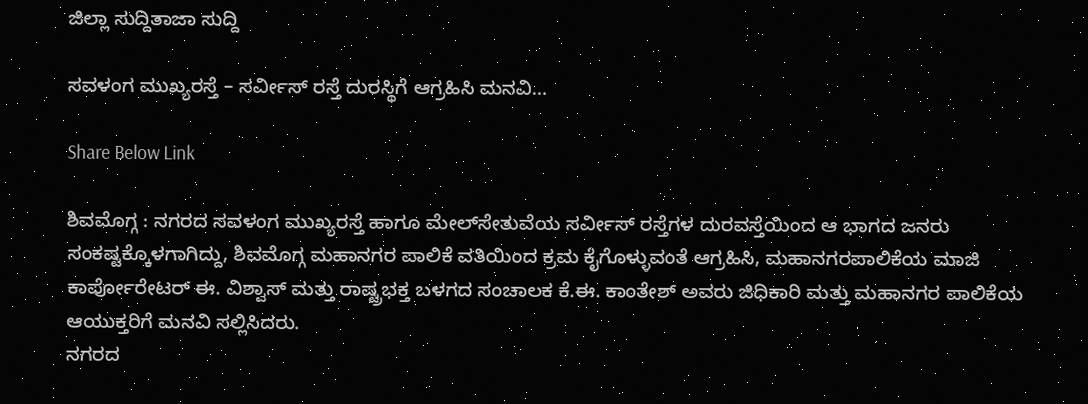ಜಿಲ್ಲಾ ಸುದ್ದಿತಾಜಾ ಸುದ್ದಿ

ಸವಳಂಗ ಮುಖ್ಯರಸ್ತೆ – ಸರ್ವೀಸ್ ರಸ್ತೆ ದುರಸ್ಥಿಗೆ ಆಗ್ರಹಿಸಿ ಮನವಿ…

Share Below Link

ಶಿವಮೊಗ್ಗ : ನಗರದ ಸವಳಂಗ ಮುಖ್ಯರಸ್ತೆ ಹಾಗೂ ಮೇಲ್‌ಸೇತುವೆಯ ಸರ್ವೀಸ್ ರಸ್ತೆಗಳ ದುರವಸ್ತೆಯಿಂದ ಆ ಭಾಗದ ಜನರು ಸಂಕಷ್ಟಕ್ಕೊಳಗಾಗಿದ್ದು, ಶಿವಮೊಗ್ಗ ಮಹಾನಗರ ಪಾಲಿಕೆ ವತಿಯಿಂದ ಕ್ರಮ ಕೈಗೊಳ್ಳುವಂತೆ ಆಗ್ರಹಿಸಿ, ಮಹಾನಗರಪಾಲಿಕೆಯ ಮಾಜಿ ಕಾರ್ಪೋರೇಟರ್ ಈ. ವಿಶ್ವಾಸ್ ಮತ್ತು ರಾಷ್ಟ್ರಭಕ್ತ ಬಳಗದ ಸಂಚಾಲಕ ಕೆ.ಈ. ಕಾಂತೇಶ್ ಅವರು ಜಿಧಿಕಾರಿ ಮತ್ತು ಮಹಾನಗರ ಪಾಲಿಕೆಯ ಆಯುಕ್ತರಿಗೆ ಮನವಿ ಸಲ್ಲಿಸಿದರು.
ನಗರದ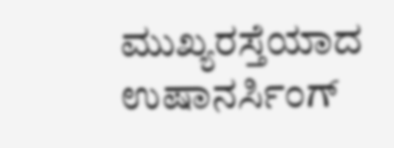ಮುಖ್ಯರಸ್ತೆಯಾದ ಉಷಾನರ್ಸಿಂಗ್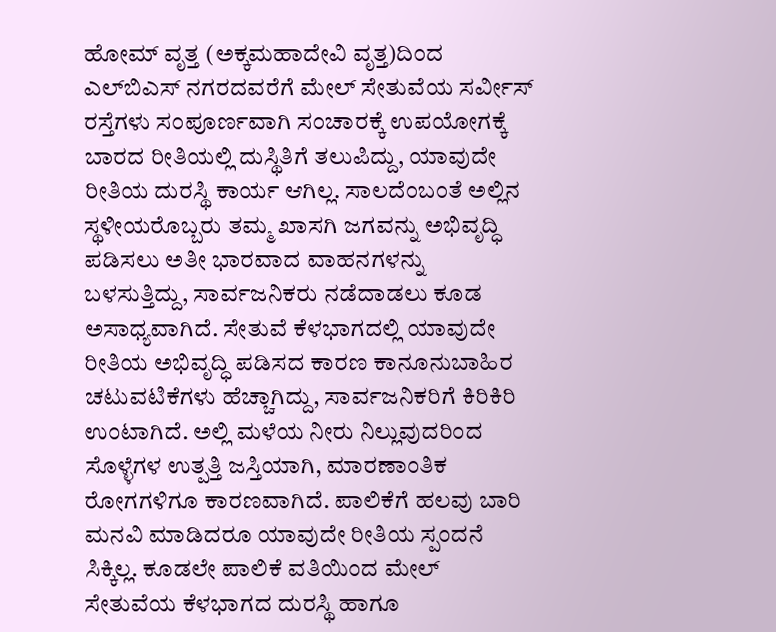ಹೋಮ್ ವೃತ್ತ (ಅಕ್ಕಮಹಾದೇವಿ ವೃತ್ತ)ದಿಂದ ಎಲ್‌ಬಿಎಸ್ ನಗರದವರೆಗೆ ಮೇಲ್ ಸೇತುವೆಯ ಸರ್ವೀಸ್ ರಸ್ತೆಗಳು ಸಂಪೂರ್ಣವಾಗಿ ಸಂಚಾರಕ್ಕೆ ಉಪಯೋಗಕ್ಕೆ ಬಾರದ ರೀತಿಯಲ್ಲಿ ದುಸ್ಥಿತಿಗೆ ತಲುಪಿದ್ದು, ಯಾವುದೇ ರೀತಿಯ ದುರಸ್ಥಿ ಕಾರ್ಯ ಆಗಿಲ್ಲ. ಸಾಲದೆಂಬಂತೆ ಅಲ್ಲಿನ ಸ್ಥಳೀಯರೊಬ್ಬರು ತಮ್ಮ ಖಾಸಗಿ ಜಗವನ್ನು ಅಭಿವೃದ್ಧಿ ಪಡಿಸಲು ಅತೀ ಭಾರವಾದ ವಾಹನಗಳನ್ನು ಬಳಸುತ್ತಿದ್ದು, ಸಾರ್ವಜನಿಕರು ನಡೆದಾಡಲು ಕೂಡ ಅಸಾಧ್ಯವಾಗಿದೆ. ಸೇತುವೆ ಕೆಳಭಾಗದಲ್ಲಿ ಯಾವುದೇ ರೀತಿಯ ಅಭಿವೃದ್ಧಿ ಪಡಿಸದ ಕಾರಣ ಕಾನೂನುಬಾಹಿರ ಚಟುವಟಿಕೆಗಳು ಹೆಚ್ಚಾಗಿದ್ದು, ಸಾರ್ವಜನಿಕರಿಗೆ ಕಿರಿಕಿರಿ ಉಂಟಾಗಿದೆ. ಅಲ್ಲಿ ಮಳೆಯ ನೀರು ನಿಲ್ಲುವುದರಿಂದ ಸೊಳ್ಳೆಗಳ ಉತ್ಪತ್ತಿ ಜಸ್ತಿಯಾಗಿ, ಮಾರಣಾಂತಿಕ ರೋಗಗಳಿಗೂ ಕಾರಣವಾಗಿದೆ. ಪಾಲಿಕೆಗೆ ಹಲವು ಬಾರಿ ಮನವಿ ಮಾಡಿದರೂ ಯಾವುದೇ ರೀತಿಯ ಸ್ಪಂದನೆ ಸಿಕ್ಕಿಲ್ಲ. ಕೂಡಲೇ ಪಾಲಿಕೆ ವತಿಯಿಂದ ಮೇಲ್ ಸೇತುವೆಯ ಕೆಳಭಾಗದ ದುರಸ್ಥಿ ಹಾಗೂ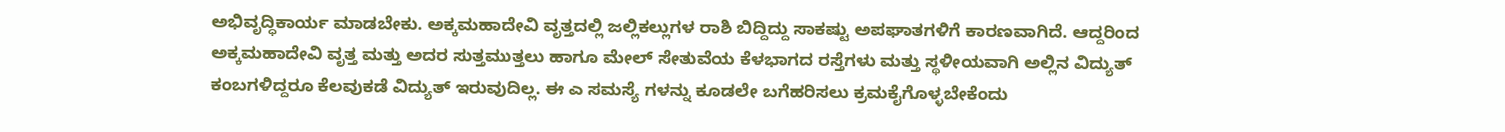ಅಭಿವೃದ್ಧಿಕಾರ್ಯ ಮಾಡಬೇಕು. ಅಕ್ಕಮಹಾದೇವಿ ವೃತ್ತದಲ್ಲಿ ಜಲ್ಲಿಕಲ್ಲುಗಳ ರಾಶಿ ಬಿದ್ದಿದ್ದು ಸಾಕಷ್ಟು ಅಪಘಾತಗಳಿಗೆ ಕಾರಣವಾಗಿದೆ. ಆದ್ದರಿಂದ ಅಕ್ಕಮಹಾದೇವಿ ವೃತ್ತ ಮತ್ತು ಅದರ ಸುತ್ತಮುತ್ತಲು ಹಾಗೂ ಮೇಲ್ ಸೇತುವೆಯ ಕೆಳಭಾಗದ ರಸ್ತೆಗಳು ಮತ್ತು ಸ್ಥಳೀಯವಾಗಿ ಅಲ್ಲಿನ ವಿದ್ಯುತ್ ಕಂಬಗಳಿದ್ದರೂ ಕೆಲವುಕಡೆ ವಿದ್ಯುತ್ ಇರುವುದಿಲ್ಲ. ಈ ಎ ಸಮಸ್ಯೆ ಗಳನ್ನು ಕೂಡಲೇ ಬಗೆಹರಿಸಲು ಕ್ರಮಕೈಗೊಳ್ಳಬೇಕೆಂದು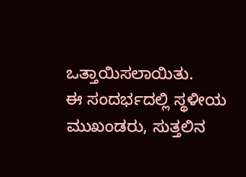ಒತ್ತಾಯಿಸಲಾಯಿತು.
ಈ ಸಂದರ್ಭದಲ್ಲಿ ಸ್ಥಳೀಯ ಮುಖಂಡರು, ಸುತ್ತಲಿನ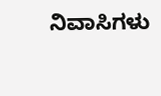ನಿವಾಸಿಗಳು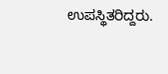ಉಪಸ್ಥಿತರಿದ್ದರು.